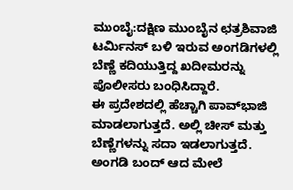ಮುಂಬೈ:ದಕ್ಷಿಣ ಮುಂಬೈನ ಛತ್ರಶಿವಾಜಿ ಟರ್ಮಿನಸ್ ಬಳಿ ಇರುವ ಅಂಗಡಿಗಳಲ್ಲಿ ಬೆಣ್ಣೆ ಕದಿಯುತ್ತಿದ್ದ ಖದೀಮರನ್ನು ಪೊಲೀಸರು ಬಂಧಿಸಿದ್ದಾರೆ.
ಈ ಪ್ರದೇಶದಲ್ಲಿ ಹೆಚ್ಚಾಗಿ ಪಾವ್‌ಭಾಜಿ ಮಾಡಲಾಗುತ್ತದೆ. ಅಲ್ಲಿ ಚೀಸ್‌ ಮತ್ತು ಬೆಣ್ಣೆಗಳನ್ನು ಸದಾ ಇಡಲಾಗುತ್ತದೆ. ಅಂಗಡಿ ಬಂದ್‌ ಆದ ಮೇಲೆ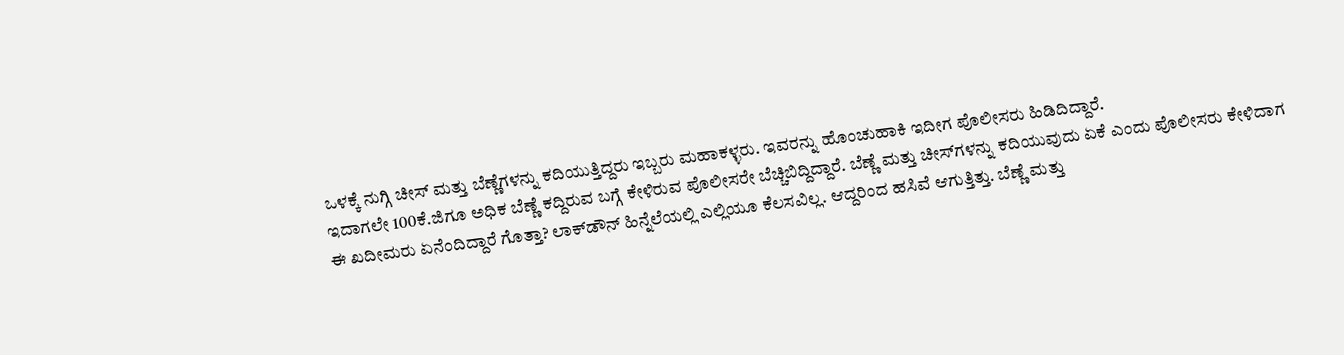ಒಳಕ್ಕೆ ನುಗ್ಗಿ ಚೀಸ್‌ ಮತ್ತು ಬೆಣ್ಣೆಗಳನ್ನು ಕದಿಯುತ್ತಿದ್ದರು ಇಬ್ಬರು ಮಹಾಕಳ್ಳರು. ಇವರನ್ನು ಹೊಂಚುಹಾಕಿ ಇದೀಗ ಪೊಲೀಸರು ಹಿಡಿದಿದ್ದಾರೆ.
ಇದಾಗಲೇ 100ಕೆ.ಜಿಗೂ ಅಧಿಕ ಬೆಣ್ಣೆ ಕದ್ದಿರುವ ಬಗ್ಗೆ ಕೇಳಿರುವ ಪೊಲೀಸರೇ ಬೆಚ್ಚಿಬಿದ್ದಿದ್ದಾರೆ. ಬೆಣ್ಣೆ ಮತ್ತು ಚೀಸ್‌ಗಳನ್ನು ಕದಿಯುವುದು ಏಕೆ ಎಂದು ಪೊಲೀಸರು ಕೇಳಿದಾಗ ಈ ಖದೀಮರು ಏನೆಂದಿದ್ದಾರೆ ಗೊತ್ತಾ? ಲಾಕ್‌ಡೌನ್‌ ಹಿನ್ನೆಲೆಯಲ್ಲಿ ಎಲ್ಲಿಯೂ ಕೆಲಸವಿಲ್ಲ. ಆದ್ದರಿಂದ ಹಸಿವೆ ಆಗುತ್ತಿತ್ತು. ಬೆಣ್ಣೆ ಮತ್ತು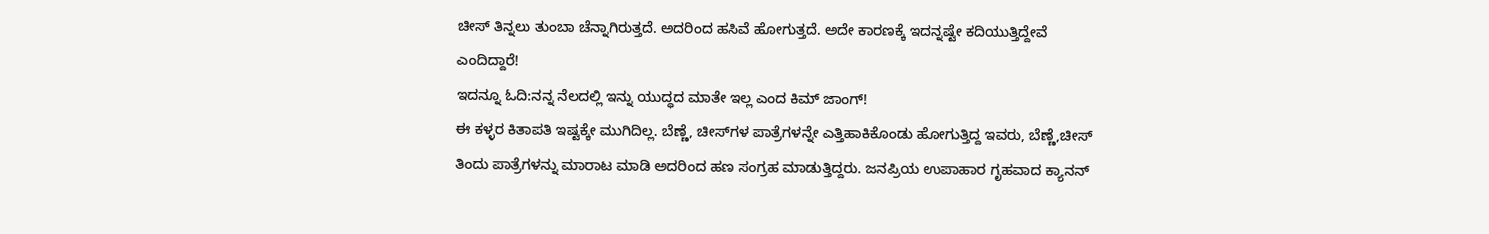ಚೀಸ್‌ ತಿನ್ನಲು ತುಂಬಾ ಚೆನ್ನಾಗಿರುತ್ತದೆ. ಅದರಿಂದ ಹಸಿವೆ ಹೋಗುತ್ತದೆ. ಅದೇ ಕಾರಣಕ್ಕೆ ಇದನ್ನಷ್ಟೇ ಕದಿಯುತ್ತಿದ್ದೇವೆ ಎಂದಿದ್ದಾರೆ!
ಇದನ್ನೂ ಓದಿ:ನನ್ನ ನೆಲದಲ್ಲಿ ಇನ್ನು ಯುದ್ಧದ ಮಾತೇ ಇಲ್ಲ ಎಂದ ಕಿಮ್‌ ಜಾಂಗ್‌!
ಈ ಕಳ್ಳರ ಕಿತಾಪತಿ ಇಷ್ಟಕ್ಕೇ ಮುಗಿದಿಲ್ಲ. ಬೆಣ್ಣೆ, ಚೀಸ್‌ಗಳ ಪಾತ್ರೆಗಳನ್ನೇ ಎತ್ತಿಹಾಕಿಕೊಂಡು ಹೋಗುತ್ತಿದ್ದ ಇವರು, ಬೆಣ್ಣೆ,ಚೀಸ್‌ ತಿಂದು ಪಾತ್ರೆಗಳನ್ನು ಮಾರಾಟ ಮಾಡಿ ಅದರಿಂದ ಹಣ ಸಂಗ್ರಹ ಮಾಡುತ್ತಿದ್ದರು. ಜನಪ್ರಿಯ ಉಪಾಹಾರ ಗೃಹವಾದ ಕ್ಯಾನನ್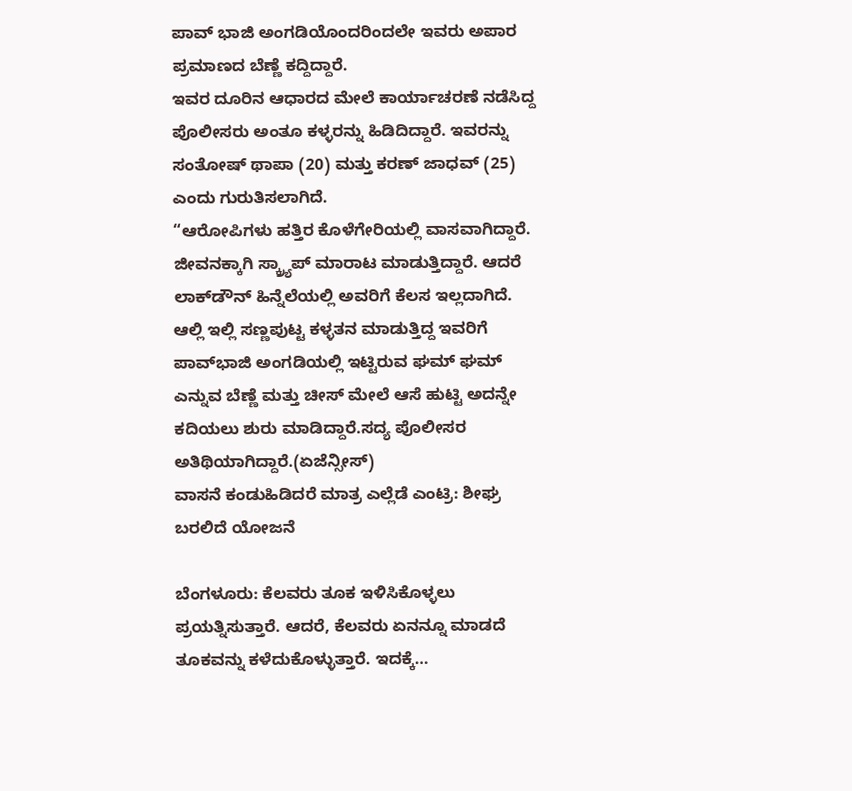ಪಾವ್ ಭಾಜಿ ಅಂಗಡಿಯೊಂದರಿಂದಲೇ ಇವರು ಅಪಾರ ಪ್ರಮಾಣದ ಬೆಣ್ಣೆ ಕದ್ದಿದ್ದಾರೆ.
ಇವರ ದೂರಿನ ಆಧಾರದ ಮೇಲೆ ಕಾರ್ಯಾಚರಣೆ ನಡೆಸಿದ್ದ ಪೊಲೀಸರು ಅಂತೂ ಕಳ್ಳರನ್ನು ಹಿಡಿದಿದ್ದಾರೆ. ಇವರನ್ನು ಸಂತೋಷ್ ಥಾಪಾ (20) ಮತ್ತು ಕರಣ್ ಜಾಧವ್ (25) ಎಂದು ಗುರುತಿಸಲಾಗಿದೆ.
“ಆರೋಪಿಗಳು ಹತ್ತಿರ ಕೊಳೆಗೇರಿಯಲ್ಲಿ ವಾಸವಾಗಿದ್ದಾರೆ. ಜೀವನಕ್ಕಾಗಿ ಸ್ಕ್ರ್ಯಾಪ್ ಮಾರಾಟ ಮಾಡುತ್ತಿದ್ದಾರೆ. ಆದರೆ ಲಾಕ್‌ಡೌನ್‌ ಹಿನ್ನೆಲೆಯಲ್ಲಿ ಅವರಿಗೆ ಕೆಲಸ ಇಲ್ಲದಾಗಿದೆ. ಆಲ್ಲಿ ಇಲ್ಲಿ ಸಣ್ಣಪುಟ್ಟ ಕಳ್ಳತನ ಮಾಡುತ್ತಿದ್ದ ಇವರಿಗೆ ಪಾವ್‌ಭಾಜಿ ಅಂಗಡಿಯಲ್ಲಿ ಇಟ್ಟಿರುವ ಘಮ್‌ ಘಮ್‌ ಎನ್ನುವ ಬೆಣ್ಣೆ ಮತ್ತು ಚೀಸ್‌ ಮೇಲೆ ಆಸೆ ಹುಟ್ಟಿ ಅದನ್ನೇ ಕದಿಯಲು ಶುರು ಮಾಡಿದ್ದಾರೆ.ಸದ್ಯ ಪೊಲೀಸರ ಅತಿಥಿಯಾಗಿದ್ದಾರೆ.(ಏಜೆನ್ಸೀಸ್‌)
ವಾಸನೆ ಕಂಡುಹಿಡಿದರೆ ಮಾತ್ರ ಎಲ್ಲೆಡೆ ಎಂಟ್ರಿ: ಶೀಘ್ರ ಬರಲಿದೆ ಯೋಜನೆ

ಬೆಂಗಳೂರು: ಕೆಲವರು ತೂಕ ಇಳಿಸಿಕೊಳ್ಳಲು ಪ್ರಯತ್ನಿಸುತ್ತಾರೆ. ಆದರೆ, ಕೆಲವರು ಏನನ್ನೂ ಮಾಡದೆ ತೂಕವನ್ನು ಕಳೆದುಕೊಳ್ಳುತ್ತಾರೆ. ಇದಕ್ಕೆ…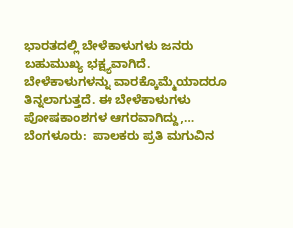ಭಾರತದಲ್ಲಿ ಬೇಳೆಕಾಳುಗಳು ಜನರು ಬಹುಮುಖ್ಯ ಭಕ್ಷ್ಯವಾಗಿದೆ. ಬೇಳೆಕಾಳುಗಳನ್ನು ವಾರಕ್ಕೊಮ್ಮೆಯಾದರೂ ತಿನ್ನಲಾಗುತ್ತದೆ. ಈ ಬೇಳೆಕಾಳುಗಳು ಪೋಷಕಾಂಶಗಳ ಆಗರವಾಗಿದ್ದು,…
ಬೆಂಗಳೂರು:  ಪಾಲಕರು ಪ್ರತಿ ಮಗುವಿನ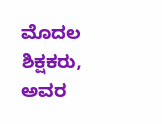ಮೊದಲ ಶಿಕ್ಷಕರು, ಅವರ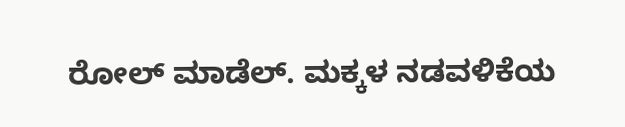ರೋಲ್ ಮಾಡೆಲ್. ಮಕ್ಕಳ ನಡವಳಿಕೆಯ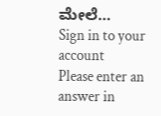ಮೇಲೆ…
Sign in to your account
Please enter an answer in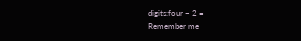digits:four − 2 =
Remember me